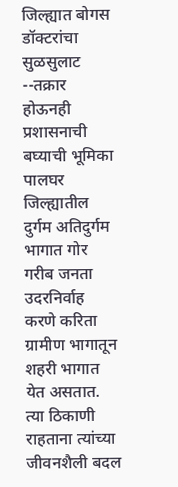जिल्ह्यात बोगस डॉक्टरांचा सुळसुलाट
--तक्रार होऊनही प्रशासनाची बघ्याची भूमिका
पालघर जिल्ह्यातील दुर्गम अतिदुर्गम भागात गोर गरीब जनता उदरनिर्वाह करणे करिता ग्रामीण भागातून शहरी भागात येत असतात. त्या ठिकाणी राहताना त्यांच्या जीवनशैली बदल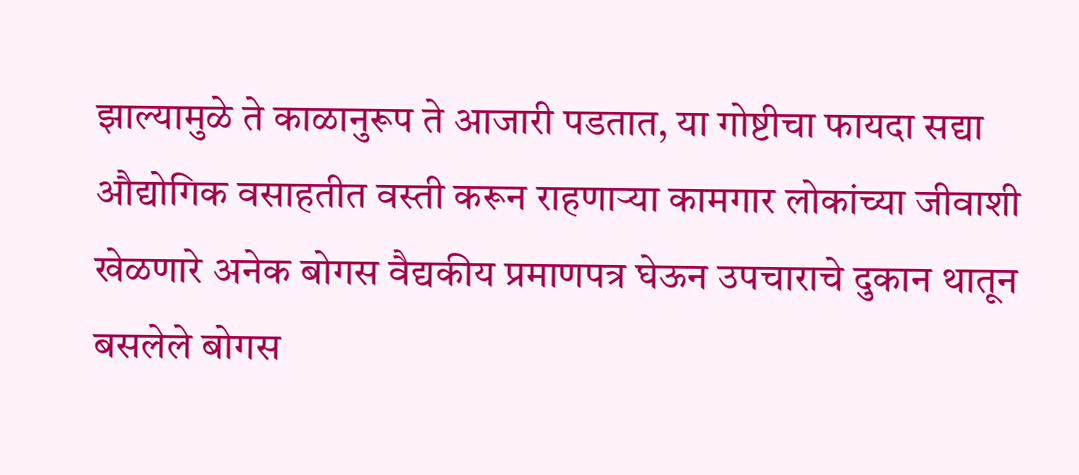झाल्यामुळे ते काळानुरूप ते आजारी पडतात, या गोष्टीचा फायदा सद्या औद्योगिक वसाहतीत वस्ती करून राहणाऱ्या कामगार लोकांच्या जीवाशी खेळणारे अनेक बोगस वैद्यकीय प्रमाणपत्र घेऊन उपचाराचे दुकान थातून बसलेले बोगस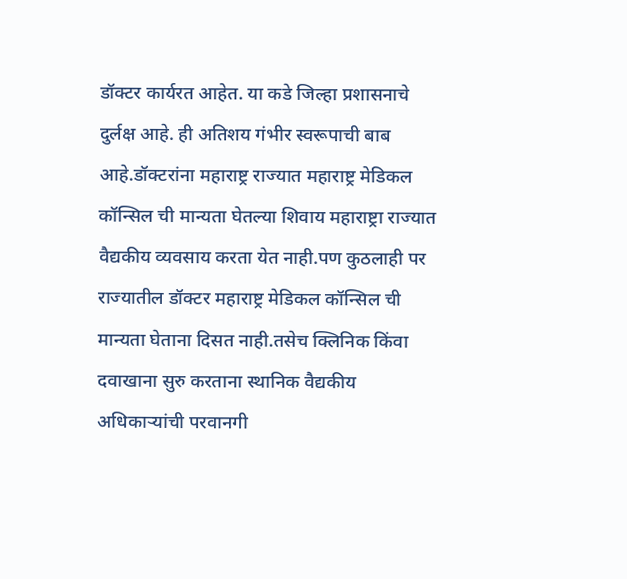डॉक्टर कार्यरत आहेत. या कडे जिल्हा प्रशासनाचे दुर्लक्ष आहे. ही अतिशय गंभीर स्वरूपाची बाब आहे.डॉक्टरांना महाराष्ट्र राज्यात महाराष्ट्र मेडिकल कॉन्सिल ची मान्यता घेतल्या शिवाय महाराष्ट्रा राज्यात वैद्यकीय व्यवसाय करता येत नाही.पण कुठलाही पर राज्यातील डॉक्टर महाराष्ट्र मेडिकल कॉन्सिल ची मान्यता घेताना दिसत नाही.तसेच क्लिनिक किंवा दवाखाना सुरु करताना स्थानिक वैद्यकीय अधिकाऱ्यांची परवानगी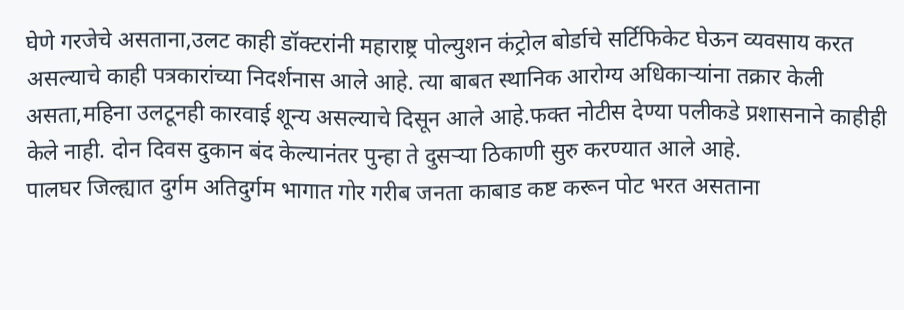घेणे गरजेचे असताना,उलट काही डॉक्टरांनी महाराष्ट्र पोल्युशन कंट्रोल बोर्डाचे सर्टिफिकेट घेऊन व्यवसाय करत असल्याचे काही पत्रकारांच्या निदर्शनास आले आहे. त्या बाबत स्थानिक आरोग्य अधिकाऱ्यांना तक्रार केली असता,महिना उलटूनही कारवाई शून्य असल्याचे दिसून आले आहे.फक्त नोटीस देण्या पलीकडे प्रशासनाने काहीही केले नाही. दोन दिवस दुकान बंद केल्यानंतर पुन्हा ते दुसऱ्या ठिकाणी सुरु करण्यात आले आहे.
पालघर जिल्ह्यात दुर्गम अतिदुर्गम भागात गोर गरीब जनता काबाड कष्ट करून पोट भरत असताना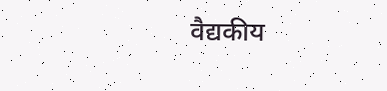वैद्यकीय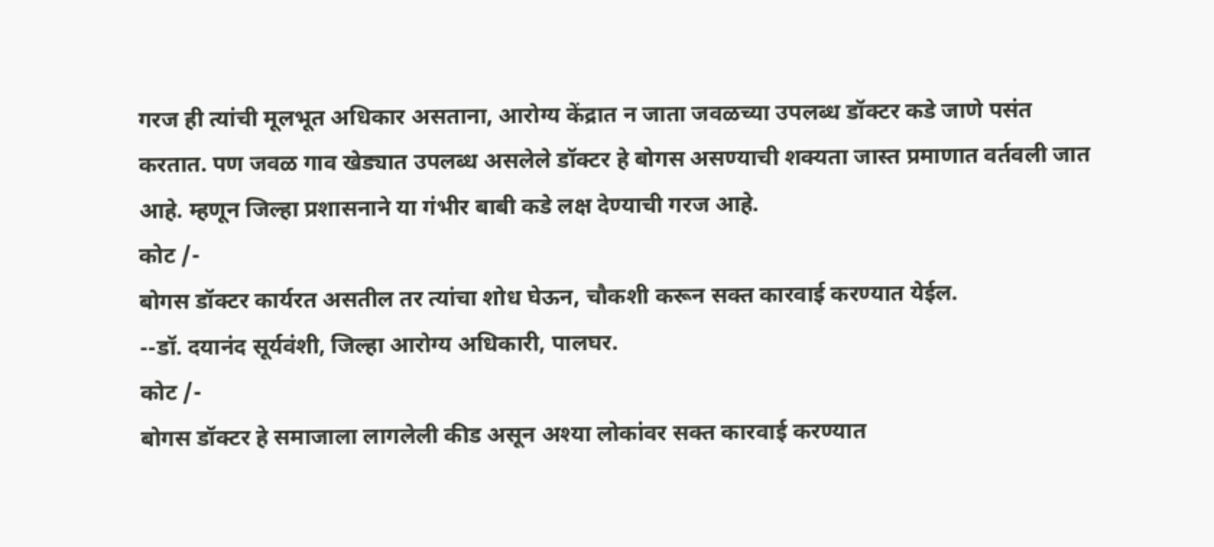गरज ही त्यांची मूलभूत अधिकार असताना, आरोग्य केंद्रात न जाता जवळच्या उपलब्ध डॉक्टर कडे जाणे पसंत करतात. पण जवळ गाव खेड्यात उपलब्ध असलेले डॉक्टर हे बोगस असण्याची शक्यता जास्त प्रमाणात वर्तवली जात आहे. म्हणून जिल्हा प्रशासनाने या गंभीर बाबी कडे लक्ष देण्याची गरज आहे.
कोट /-
बोगस डॉक्टर कार्यरत असतील तर त्यांचा शोध घेऊन, चौकशी करून सक्त कारवाई करण्यात येईल.
--डॉ. दयानंद सूर्यवंशी, जिल्हा आरोग्य अधिकारी, पालघर.
कोट /-
बोगस डॉक्टर हे समाजाला लागलेली कीड असून अश्या लोकांवर सक्त कारवाई करण्यात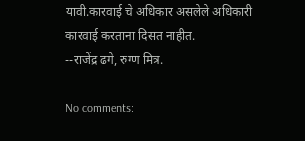यावी.कारवाई चे अधिकार असलेले अधिकारी कारवाई करताना दिसत नाहीत.
--राजेंद्र ढगे, रुग्ण मित्र.

No comments: